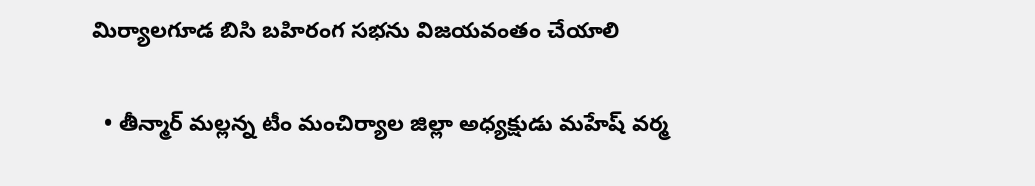మిర్యాలగూడ బిసి బహిరంగ సభను విజయవంతం చేయాలి

  • తీన్మార్ మల్లన్న టీం మంచిర్యాల జిల్లా అధ్యక్షుడు మహేష్ వర్మ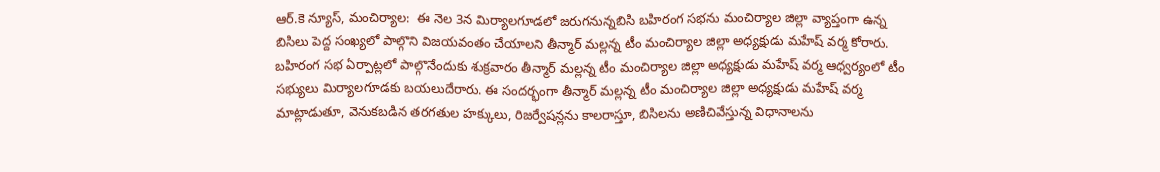ఆర్.కె న్యూస్, మంచిర్యాల:  ఈ నెల 3న మిర్యాలగూడలో జరుగనున్నబిసి బహిరంగ సభను మంచిర్యాల జిల్లా వ్యాప్తంగా ఉన్న బిసిలు పెద్ద సంఖ్యలో పాల్గొని విజయవంతం చేయాలని తీన్మార్ మల్లన్న టీం మంచిర్యాల జిల్లా అధ్యక్షుడు మహేష్ వర్మ కోరారు. బహిరంగ సభ ఏర్పాట్లలో పాల్గొనేందుకు శుక్రవారం తీన్మార్ మల్లన్న టీం మంచిర్యాల జిల్లా అధ్యక్షుడు మహేష్ వర్మ ఆధ్వర్యంలో టీం సభ్యులు మిర్యాలగూడకు బయలుదేరారు. ఈ సందర్భంగా తీన్మార్ మల్లన్న టీం మంచిర్యాల జిల్లా అధ్యక్షుడు మహేష్ వర్మ మాట్లాడుతూ, వెనుకబడిన తరగతుల హక్కులు, రిజర్వేషన్లను కాలరాస్తూ, బిసిలను అణిచివేస్తున్న విధానాలను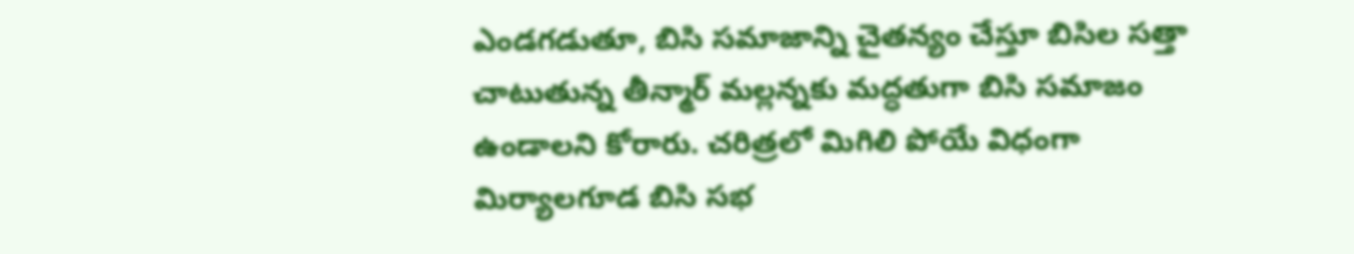ఎండగడుతూ, బిసి సమాజాన్ని చైతన్యం చేస్తూ బిసిల సత్తా చాటుతున్న తీన్మార్ మల్లన్నకు మద్ధతుగా బిసి సమాజం ఉండాలని కోరారు. చరిత్రలో మిగిలి పోయే విధంగా మిర్యాలగూడ బిసి సభ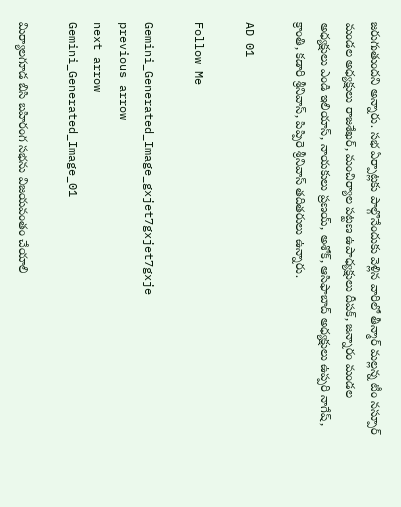జరుగుతుందని అన్నారు. సభ ఏర్పాట్లకు పాల్గొనేందుకు వెళ్లిన వారిలో తీన్మార్ మల్లన్న టీం నస్పూర్ మండల అధ్యక్షులు రాజశేఖర్, మంచిర్యాల పట్టణ ఉపాధ్యక్షులు దీపక్, జన్నారం మండల అధ్యక్షులు ఎండి ఇలియాస్, నాయకులు ప్రణయ్, అశోక్, ఆసిఫాబాద్ అధ్యక్షులు ఉప్పరి నాగేష్, క్రాంతి, కడారి శ్రీనివాస్, పిప్పిరె శ్రీనివాస్ తదితరులు ఉన్నారు.

AD 01

Follow Me

Gemini_Generated_Image_gxjet7gxjet7gxje
previous arrow
next arrow
Gemini_Generated_Image_01

మిర్యాలగూడ బిసి బహిరంగ సభను విజయవంతం చేయాలి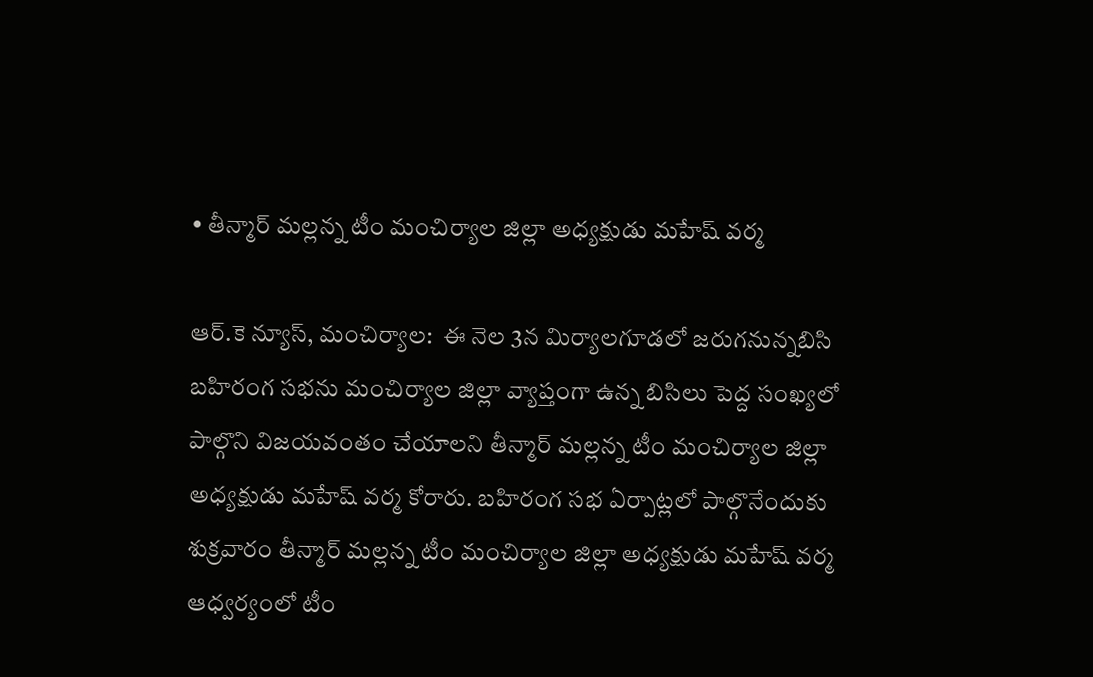• తీన్మార్ మల్లన్న టీం మంచిర్యాల జిల్లా అధ్యక్షుడు మహేష్ వర్మ

ఆర్.కె న్యూస్, మంచిర్యాల:  ఈ నెల 3న మిర్యాలగూడలో జరుగనున్నబిసి బహిరంగ సభను మంచిర్యాల జిల్లా వ్యాప్తంగా ఉన్న బిసిలు పెద్ద సంఖ్యలో పాల్గొని విజయవంతం చేయాలని తీన్మార్ మల్లన్న టీం మంచిర్యాల జిల్లా అధ్యక్షుడు మహేష్ వర్మ కోరారు. బహిరంగ సభ ఏర్పాట్లలో పాల్గొనేందుకు శుక్రవారం తీన్మార్ మల్లన్న టీం మంచిర్యాల జిల్లా అధ్యక్షుడు మహేష్ వర్మ ఆధ్వర్యంలో టీం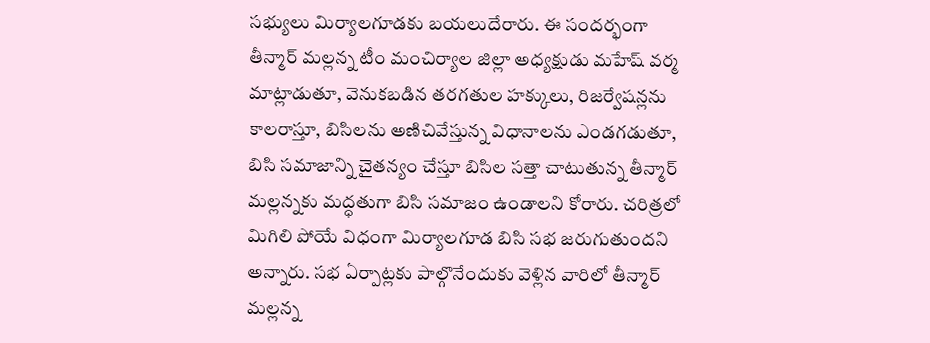సభ్యులు మిర్యాలగూడకు బయలుదేరారు. ఈ సందర్భంగా తీన్మార్ మల్లన్న టీం మంచిర్యాల జిల్లా అధ్యక్షుడు మహేష్ వర్మ మాట్లాడుతూ, వెనుకబడిన తరగతుల హక్కులు, రిజర్వేషన్లను కాలరాస్తూ, బిసిలను అణిచివేస్తున్న విధానాలను ఎండగడుతూ, బిసి సమాజాన్ని చైతన్యం చేస్తూ బిసిల సత్తా చాటుతున్న తీన్మార్ మల్లన్నకు మద్ధతుగా బిసి సమాజం ఉండాలని కోరారు. చరిత్రలో మిగిలి పోయే విధంగా మిర్యాలగూడ బిసి సభ జరుగుతుందని అన్నారు. సభ ఏర్పాట్లకు పాల్గొనేందుకు వెళ్లిన వారిలో తీన్మార్ మల్లన్న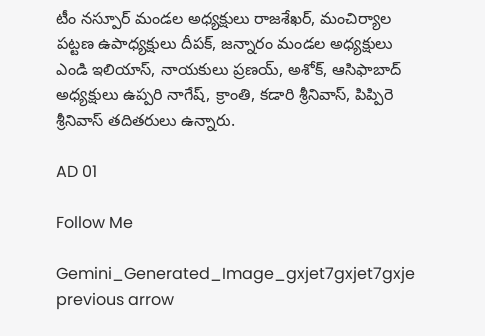టీం నస్పూర్ మండల అధ్యక్షులు రాజశేఖర్, మంచిర్యాల పట్టణ ఉపాధ్యక్షులు దీపక్, జన్నారం మండల అధ్యక్షులు ఎండి ఇలియాస్, నాయకులు ప్రణయ్, అశోక్, ఆసిఫాబాద్ అధ్యక్షులు ఉప్పరి నాగేష్, క్రాంతి, కడారి శ్రీనివాస్, పిప్పిరె శ్రీనివాస్ తదితరులు ఉన్నారు.

AD 01

Follow Me

Gemini_Generated_Image_gxjet7gxjet7gxje
previous arrow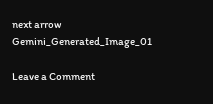next arrow
Gemini_Generated_Image_01

Leave a Comment